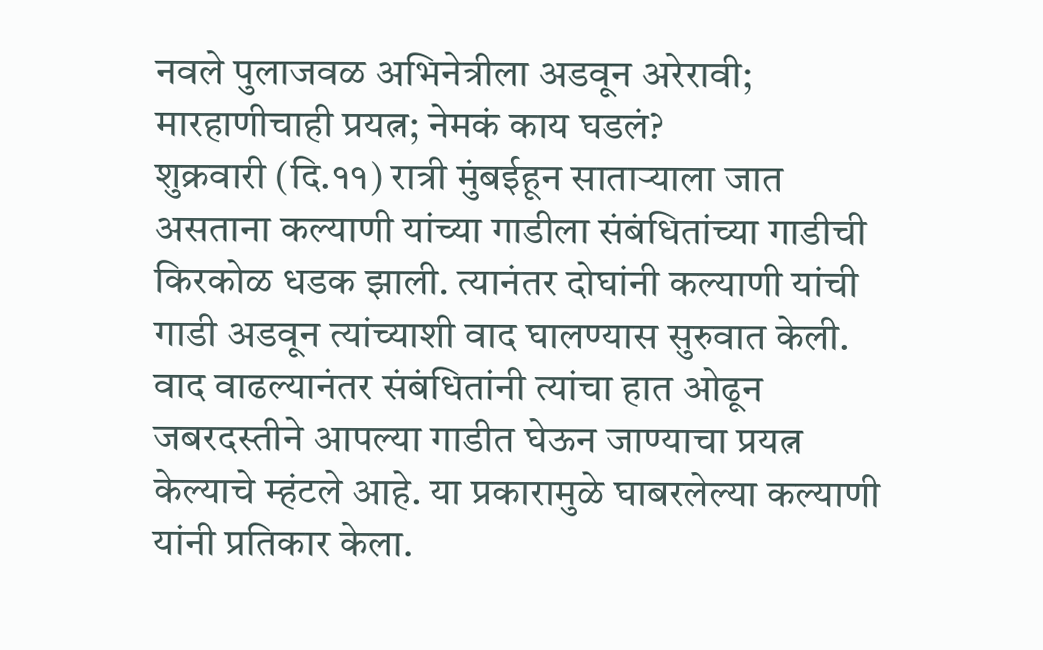नवले पुलाजवळ अभिनेत्रीला अडवून अरेरावी; मारहाणीचाही प्रयत्न; नेमकं काय घडलं?
शुक्रवारी (दि.११) रात्री मुंबईहून साताऱ्याला जात असताना कल्याणी यांच्या गाडीला संबंधितांच्या गाडीची किरकोळ धडक झाली. त्यानंतर दोघांनी कल्याणी यांची गाडी अडवून त्यांच्याशी वाद घालण्यास सुरुवात केली. वाद वाढल्यानंतर संबंधितांनी त्यांचा हात ओढून जबरदस्तीने आपल्या गाडीत घेऊन जाण्याचा प्रयत्न केल्याचे म्हंटले आहे. या प्रकारामुळे घाबरलेल्या कल्याणी यांनी प्रतिकार केला.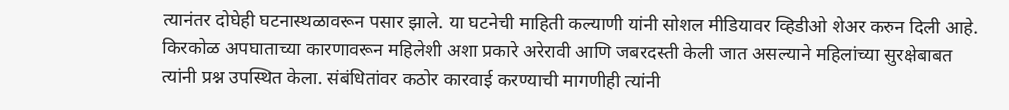त्यानंतर दोघेही घटनास्थळावरून पसार झाले. या घटनेची माहिती कल्याणी यांनी सोशल मीडियावर व्हिडीओ शेअर करुन दिली आहे.
किरकोळ अपघाताच्या कारणावरून महिलेशी अशा प्रकारे अरेरावी आणि जबरदस्ती केली जात असल्याने महिलांच्या सुरक्षेबाबत त्यांनी प्रश्न उपस्थित केला. संबंधितांवर कठोर कारवाई करण्याची मागणीही त्यांनी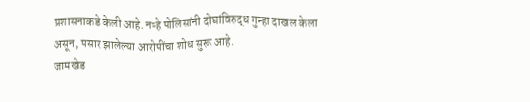प्रशासनाकडे केली आहे. नऱ्हे पोलिसांनी दोघांविरुद्ध गुन्हा दाखल केला असून, पसार झालेल्या आरोपींचा शोध सुरू आहे.
जामखेड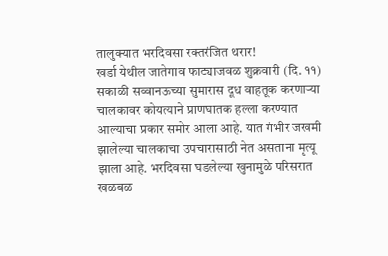तालुक्यात भरदिवसा रक्तरंजित थरार!
खर्डा येथील जातेगाव फाट्याजवळ शुक्रवारी (दि. ११) सकाळी सव्वानऊच्या सुमारास दूध वाहतूक करणाऱ्या चालकावर कोयत्याने प्राणघातक हल्ला करण्यात आल्याचा प्रकार समोर आला आहे. यात गंभीर जखमी झालेल्या चालकाचा उपचारासाठी नेत असताना मृत्यू झाला आहे. भरदिवसा घडलेल्या खुनामुळे परिसरात खळबळ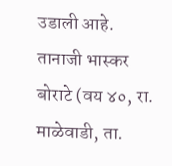उडाली आहे. तानाजी भास्कर बोराटे (वय ४०, रा. माळेवाडी, ता.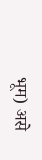भूम) असे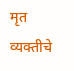मृत व्यक्तीचे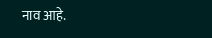नाव आहे.